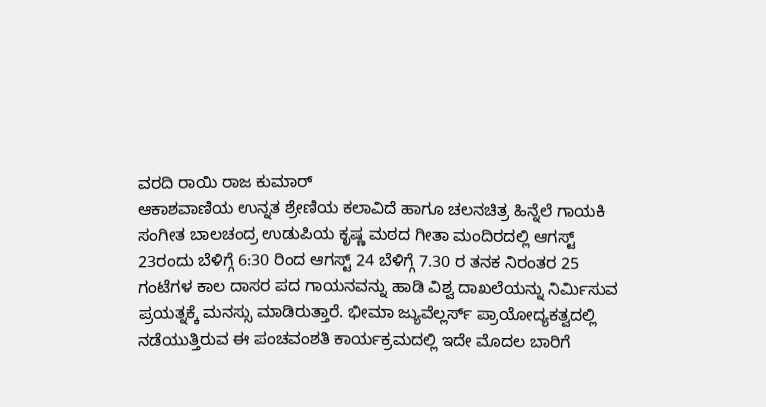ವರದಿ ರಾಯಿ ರಾಜ ಕುಮಾರ್
ಆಕಾಶವಾಣಿಯ ಉನ್ನತ ಶ್ರೇಣಿಯ ಕಲಾವಿದೆ ಹಾಗೂ ಚಲನಚಿತ್ರ ಹಿನ್ನೆಲೆ ಗಾಯಕಿ ಸಂಗೀತ ಬಾಲಚಂದ್ರ ಉಡುಪಿಯ ಕೃಷ್ಣ ಮಠದ ಗೀತಾ ಮಂದಿರದಲ್ಲಿ ಆಗಸ್ಟ್ 23ರಂದು ಬೆಳಿಗ್ಗೆ 6:30 ರಿಂದ ಆಗಸ್ಟ್ 24 ಬೆಳಿಗ್ಗೆ 7.30 ರ ತನಕ ನಿರಂತರ 25 ಗಂಟೆಗಳ ಕಾಲ ದಾಸರ ಪದ ಗಾಯನವನ್ನು ಹಾಡಿ ವಿಶ್ವ ದಾಖಲೆಯನ್ನು ನಿರ್ಮಿಸುವ ಪ್ರಯತ್ನಕ್ಕೆ ಮನಸ್ಸು ಮಾಡಿರುತ್ತಾರೆ. ಭೀಮಾ ಜ್ಯುವೆಲ್ಲರ್ಸ್ ಪ್ರಾಯೋದ್ಯಕತ್ವದಲ್ಲಿ ನಡೆಯುತ್ತಿರುವ ಈ ಪಂಚವಂಶತಿ ಕಾರ್ಯಕ್ರಮದಲ್ಲಿ ಇದೇ ಮೊದಲ ಬಾರಿಗೆ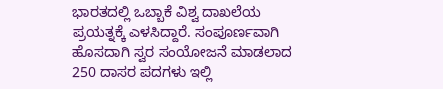ಭಾರತದಲ್ಲಿ ಒಬ್ಬಾಕೆ ವಿಶ್ವ ದಾಖಲೆಯ ಪ್ರಯತ್ನಕ್ಕೆ ಎಳಸಿದ್ದಾರೆ. ಸಂಪೂರ್ಣವಾಗಿ ಹೊಸದಾಗಿ ಸ್ವರ ಸಂಯೋಜನೆ ಮಾಡಲಾದ 250 ದಾಸರ ಪದಗಳು ಇಲ್ಲಿ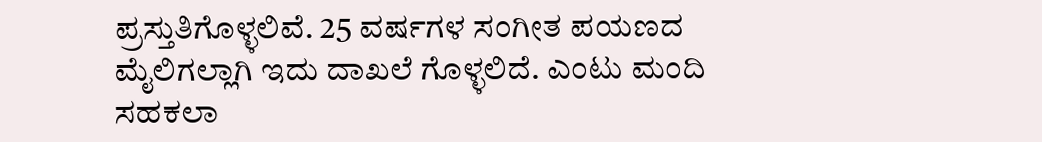ಪ್ರಸ್ತುತಿಗೊಳ್ಳಲಿವೆ. 25 ವರ್ಷಗಳ ಸಂಗೀತ ಪಯಣದ ಮೈಲಿಗಲ್ಲಾಗಿ ಇದು ದಾಖಲೆ ಗೊಳ್ಳಲಿದೆ. ಎಂಟು ಮಂದಿ ಸಹಕಲಾ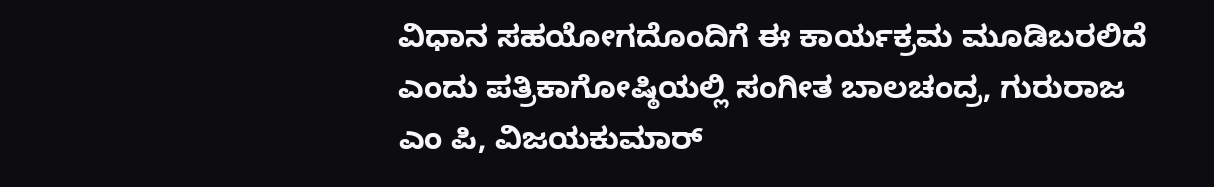ವಿಧಾನ ಸಹಯೋಗದೊಂದಿಗೆ ಈ ಕಾರ್ಯಕ್ರಮ ಮೂಡಿಬರಲಿದೆ ಎಂದು ಪತ್ರಿಕಾಗೋಷ್ಠಿಯಲ್ಲಿ ಸಂಗೀತ ಬಾಲಚಂದ್ರ, ಗುರುರಾಜ ಎಂ ಪಿ, ವಿಜಯಕುಮಾರ್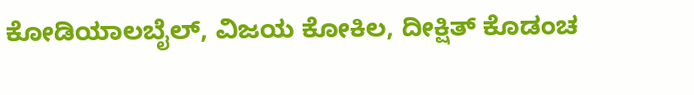ಕೋಡಿಯಾಲಬೈಲ್, ವಿಜಯ ಕೋಕಿಲ, ದೀಕ್ಷಿತ್ ಕೊಡಂಚ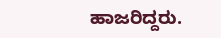ಹಾಜರಿದ್ದರು.